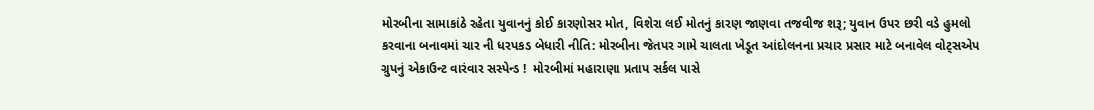મોરબીના સામાકાંઠે રહેતા યુવાનનું કોઈ કારણોસર મોત, વિશેરા લઈ મોતનું કારણ જાણવા તજવીજ શરૂ; યુવાન ઉપર છરી વડે હુમલો કરવાના બનાવમાં ચાર ની ધરપકડ બેધારી નીતિ: મોરબીના જેતપર ગામે ચાલતા ખેડૂત આંદોલનના પ્રચાર પ્રસાર માટે બનાવેલ વોટ્સએપ ગ્રુપનું એકાઉન્ટ વારંવાર સસ્પેન્ડ !  મોરબીમાં મહારાણા પ્રતાપ સર્કલ પાસે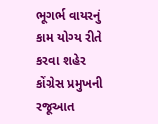ભૂગર્ભ વાયરનું કામ યોગ્ય રીતે કરવા શહેર કોંગ્રેસ પ્રમુખની રજૂઆત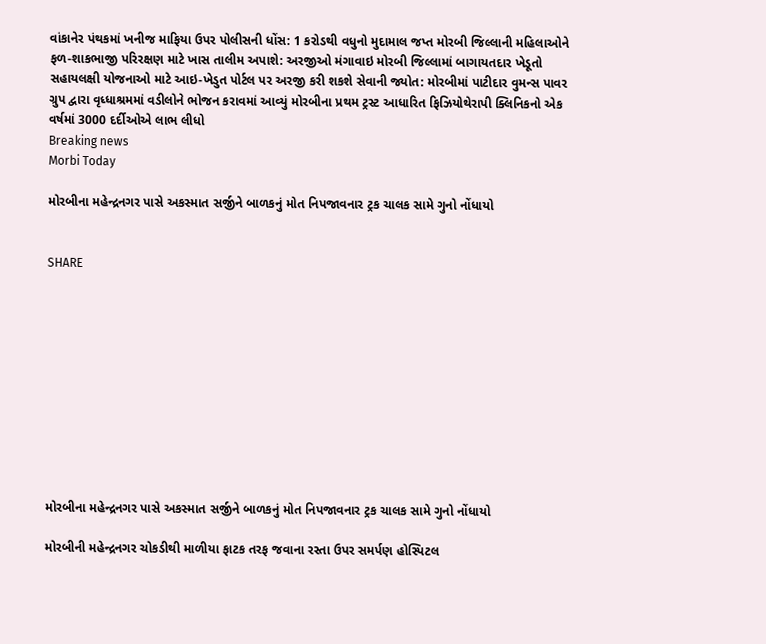વાંકાનેર પંથકમાં ખનીજ માફિયા ઉપર પોલીસની ધોંસ: 1 કરોડથી વધુનો મુદામાલ જપ્ત મોરબી જિલ્લાની મહિલાઓને ફળ-શાકભાજી પરિરક્ષણ માટે ખાસ તાલીમ અપાશે: અરજીઓ મંગાવાઇ મોરબી જિલ્લામાં બાગાયતદાર ખેડૂતો સહાયલક્ષી યોજનાઓ માટે આઇ-ખેડુત પોર્ટલ પર અરજી કરી શકશે સેવાની જ્યોત: મોરબીમાં પાટીદાર વુમન્સ પાવર ગ્રુપ દ્વારા વૃધ્ધાશ્રમમાં વડીલોને ભોજન કરાવમાં આવ્યું મોરબીના પ્રથમ ટ્રસ્ટ આધારિત ફિઝિયોથેરાપી ક્લિનિકનો એક વર્ષમાં 3000 દર્દીઓએ લાભ લીધો
Breaking news
Morbi Today

મોરબીના મહેન્દ્રનગર પાસે અકસ્માત સર્જીને બાળકનું મોત નિપજાવનાર ટ્રક ચાલક સામે ગુનો નોંધાયો


SHARE











મોરબીના મહેન્દ્રનગર પાસે અકસ્માત સર્જીને બાળકનું મોત નિપજાવનાર ટ્રક ચાલક સામે ગુનો નોંધાયો

મોરબીની મહેન્દ્રનગર ચોકડીથી માળીયા ફાટક તરફ જવાના રસ્તા ઉપર સમર્પણ હોસ્પિટલ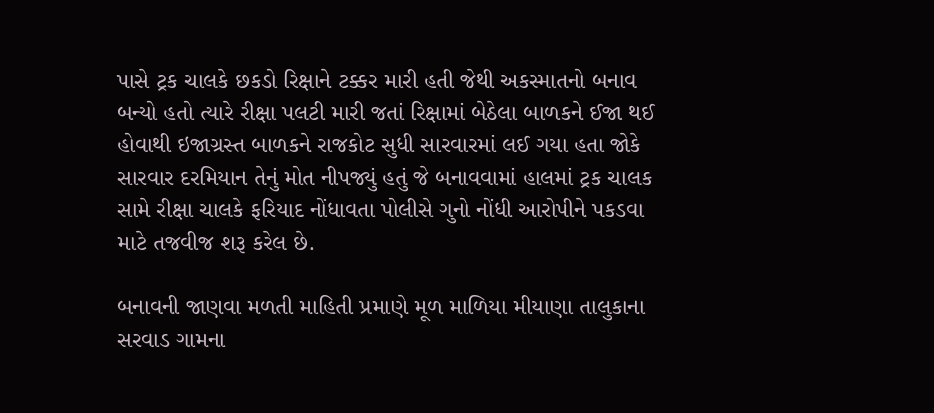પાસે ટ્રક ચાલકે છકડો રિક્ષાને ટક્કર મારી હતી જેથી અકસ્માતનો બનાવ બન્યો હતો ત્યારે રીક્ષા પલટી મારી જતાં રિક્ષામાં બેઠેલા બાળકને ઈજા થઈ હોવાથી ઇજાગ્રસ્ત બાળકને રાજકોટ સુધી સારવારમાં લઈ ગયા હતા જોકે સારવાર દરમિયાન તેનું મોત નીપજ્યું હતું જે બનાવવામાં હાલમાં ટ્રક ચાલક સામે રીક્ષા ચાલકે ફરિયાદ નોંધાવતા પોલીસે ગુનો નોંધી આરોપીને પકડવા માટે તજવીજ શરૂ કરેલ છે.

બનાવની જાણવા મળતી માહિતી પ્રમાણે મૂળ માળિયા મીયાણા તાલુકાના સરવાડ ગામના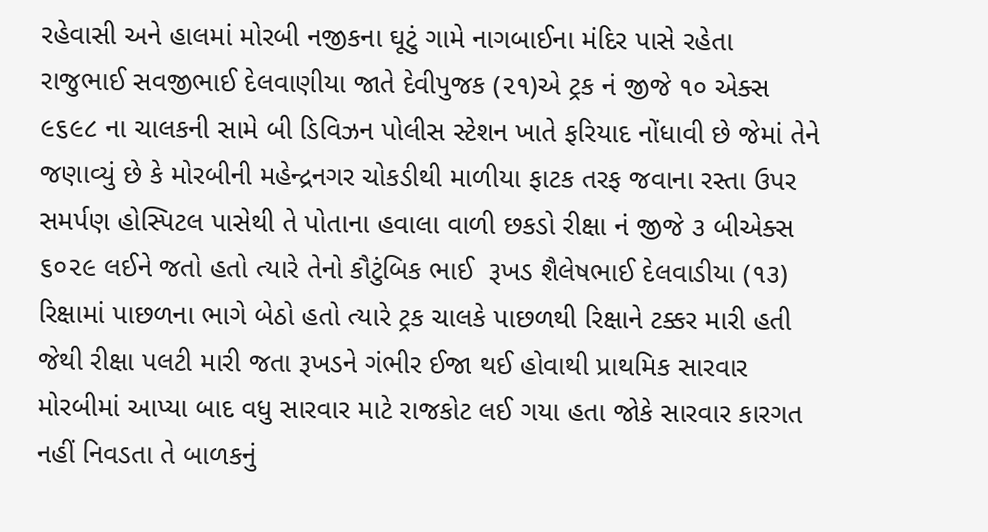રહેવાસી અને હાલમાં મોરબી નજીકના ઘૂટું ગામે નાગબાઈના મંદિર પાસે રહેતા રાજુભાઈ સવજીભાઈ દેલવાણીયા જાતે દેવીપુજક (૨૧)એ ટ્રક નં જીજે ૧૦ એક્સ ૯૬૯૮ ના ચાલકની સામે બી ડિવિઝન પોલીસ સ્ટેશન ખાતે ફરિયાદ નોંધાવી છે જેમાં તેને જણાવ્યું છે કે મોરબીની મહેન્દ્રનગર ચોકડીથી માળીયા ફાટક તરફ જવાના રસ્તા ઉપર સમર્પણ હોસ્પિટલ પાસેથી તે પોતાના હવાલા વાળી છકડો રીક્ષા નં જીજે ૩ બીએક્સ ૬૦૨૯ લઈને જતો હતો ત્યારે તેનો કૌટુંબિક ભાઈ  રૂખડ શૈલેષભાઈ દેલવાડીયા (૧૩)  રિક્ષામાં પાછળના ભાગે બેઠો હતો ત્યારે ટ્રક ચાલકે પાછળથી રિક્ષાને ટક્કર મારી હતી જેથી રીક્ષા પલટી મારી જતા રૂખડને ગંભીર ઈજા થઈ હોવાથી પ્રાથમિક સારવાર મોરબીમાં આપ્યા બાદ વધુ સારવાર માટે રાજકોટ લઈ ગયા હતા જોકે સારવાર કારગત નહીં નિવડતા તે બાળકનું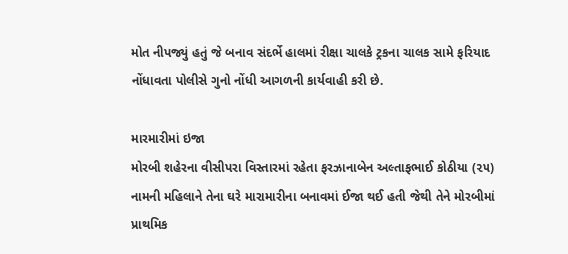મોત નીપજ્યું હતું જે બનાવ સંદર્ભે હાલમાં રીક્ષા ચાલકે ટ્રકના ચાલક સામે ફરિયાદ નોંધાવતા પોલીસે ગુનો નોંધી આગળની કાર્યવાહી કરી છે.

મારમારીમાં ઇજા
મોરબી શહેરના વીસીપરા વિસ્તારમાં રહેતા ફરઝાનાબેન અલ્તાફભાઈ કોઠીયા (૨૫) નામની મહિલાને તેના ઘરે મારામારીના બનાવમાં ઈજા થઈ હતી જેથી તેને મોરબીમાં પ્રાથમિક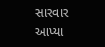સારવાર આપ્યા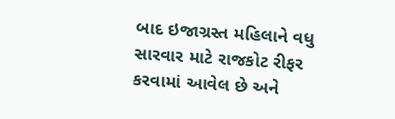બાદ ઇજાગ્રસ્ત મહિલાને વધુ સારવાર માટે રાજકોટ રીફર કરવામાં આવેલ છે અને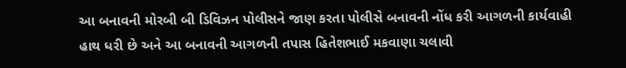આ બનાવની મોરબી બી ડિવિઝન પોલીસને જાણ કરતા પોલીસે બનાવની નોંધ કરી આગળની કાર્યવાહી હાથ ધરી છે અને આ બનાવની આગળની તપાસ હિતેશભાઈ મકવાણા ચલાવી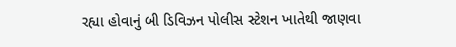રહ્યા હોવાનું બી ડિવિઝન પોલીસ સ્ટેશન ખાતેથી જાણવા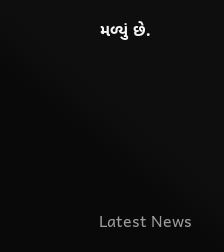મળ્યું છે.






Latest News